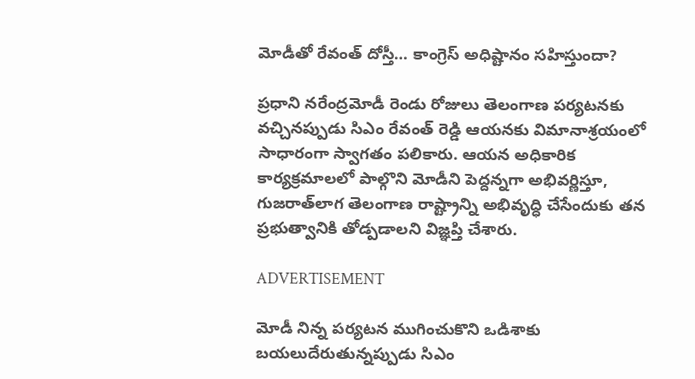మోడీతో రేవంత్‌ దోస్తీ… కాంగ్రెస్‌ అధిష్టానం సహిస్తుందా?

ప్రధాని నరేంద్రమోడీ రెండు రోజులు తెలంగాణ పర్యటనకు వచ్చినప్పుడు సిఎం రేవంత్‌ రెడ్డి ఆయనకు విమానాశ్రయంలో సాధారంగా స్వాగతం పలికారు. ఆయన అధికారిక కార్యక్రమాలలో పాల్గొని మోడీని పెద్దన్నగా అభివర్ణిస్తూ, గుజరాత్‌లాగ తెలంగాణ రాష్ట్రాన్ని అభివృద్ధి చేసేందుకు తన ప్రభుత్వానికి తోడ్పడాలని విజ్ఞప్తి చేశారు.

ADVERTISEMENT

మోడీ నిన్న పర్యటన ముగించుకొని ఒడిశాకు బయలుదేరుతున్నప్పుడు సిఎం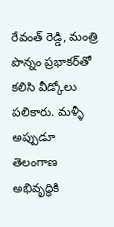రేవంత్‌ రెడ్డి, మంత్రి పొన్నం ప్రభాకర్‌తో కలిసి వీడ్కోలు పలికారు. మళ్ళీ అప్పుడూ తెలంగాణ అభివృద్ధికి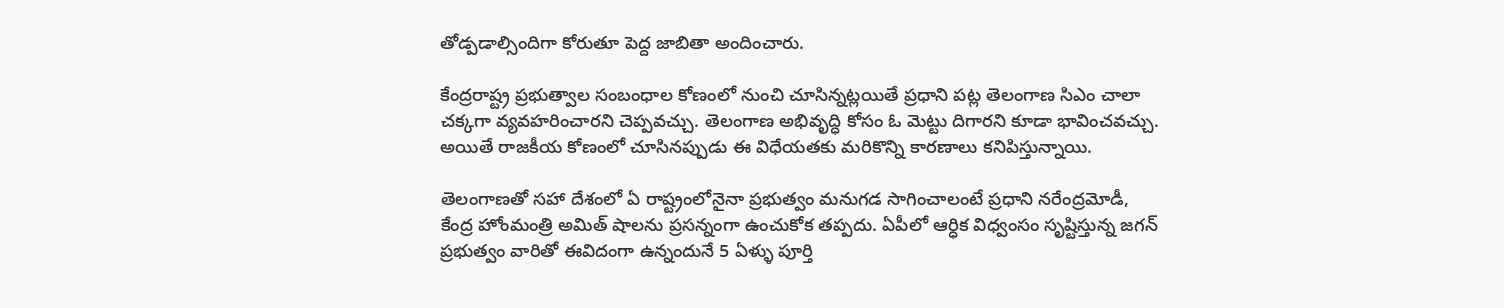తోడ్పడాల్సిందిగా కోరుతూ పెద్ద జాబితా అందించారు.

కేంద్రరాష్ట్ర ప్రభుత్వాల సంబంధాల కోణంలో నుంచి చూసిన్నట్లయితే ప్రధాని పట్ల తెలంగాణ సిఎం చాలా చక్కగా వ్యవహరించారని చెప్పవచ్చు. తెలంగాణ అభివృద్ధి కోసం ఓ మెట్టు దిగారని కూడా భావించవచ్చు. అయితే రాజకీయ కోణంలో చూసినప్పుడు ఈ విధేయతకు మరికొన్ని కారణాలు కనిపిస్తున్నాయి.

తెలంగాణతో సహా దేశంలో ఏ రాష్ట్రంలోనైనా ప్రభుత్వం మనుగడ సాగించాలంటే ప్రధాని నరేంద్రమోడీ, కేంద్ర హోంమంత్రి అమిత్ షాలను ప్రసన్నంగా ఉంచుకోక తప్పదు. ఏపీలో ఆర్ధిక విధ్వంసం సృష్టిస్తున్న జగన్‌ ప్రభుత్వం వారితో ఈవిదంగా ఉన్నందునే 5 ఏళ్ళు పూర్తి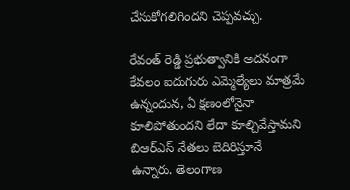చేసుకోగలిగిందని చెప్పవచ్చు.

రేవంత్‌ రెడ్డి ప్రభుత్వానికి అదనంగా కేవలం ఐదుగురు ఎమ్మెల్యేలు మాత్రమే ఉన్నందున, ఏ క్షణంలోనైనా కూలిపోతుందని లేదా కూల్చివేస్తామని బిఆర్ఎస్ నేతలు బెదిరిస్తూనే ఉన్నారు. తెలంగాణ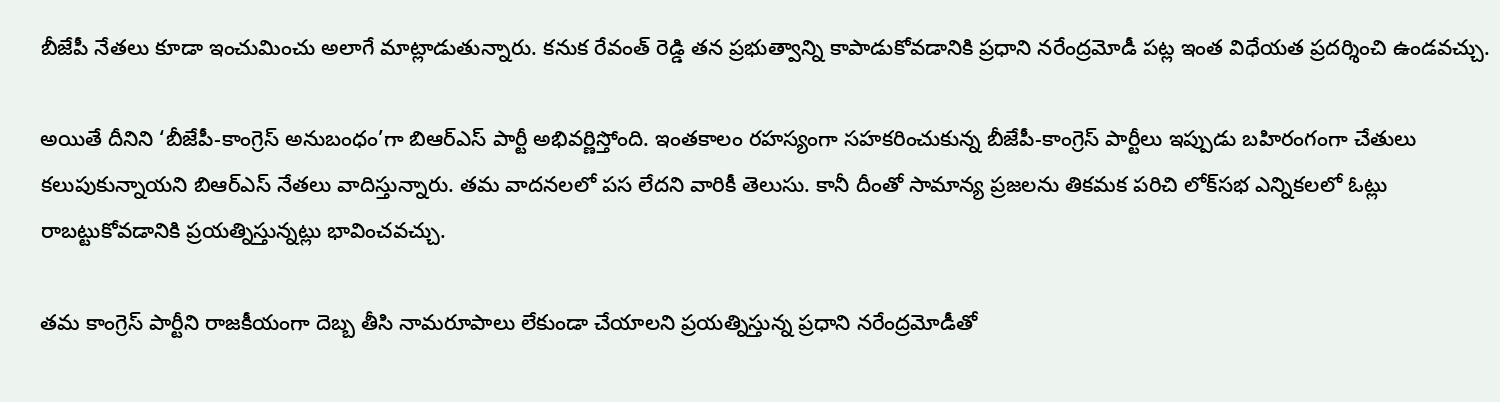బీజేపీ నేతలు కూడా ఇంచుమించు అలాగే మాట్లాడుతున్నారు. కనుక రేవంత్‌ రెడ్డి తన ప్రభుత్వాన్ని కాపాడుకోవడానికి ప్రధాని నరేంద్రమోడీ పట్ల ఇంత విధేయత ప్రదర్శించి ఉండవచ్చు.

అయితే దీనిని ‘బీజేపీ-కాంగ్రెస్‌ అనుబంధం’గా బిఆర్ఎస్ పార్టీ అభివర్ణిస్తోంది. ఇంతకాలం రహస్యంగా సహకరించుకున్న బీజేపీ-కాంగ్రెస్‌ పార్టీలు ఇప్పుడు బహిరంగంగా చేతులు కలుపుకున్నాయని బిఆర్ఎస్‌ నేతలు వాదిస్తున్నారు. తమ వాదనలలో పస లేదని వారికీ తెలుసు. కానీ దీంతో సామాన్య ప్రజలను తికమక పరిచి లోక్‌సభ ఎన్నికలలో ఓట్లు రాబట్టుకోవడానికి ప్రయత్నిస్తున్నట్లు భావించవచ్చు.

తమ కాంగ్రెస్‌ పార్టీని రాజకీయంగా దెబ్బ తీసి నామరూపాలు లేకుండా చేయాలని ప్రయత్నిస్తున్న ప్రధాని నరేంద్రమోడీతో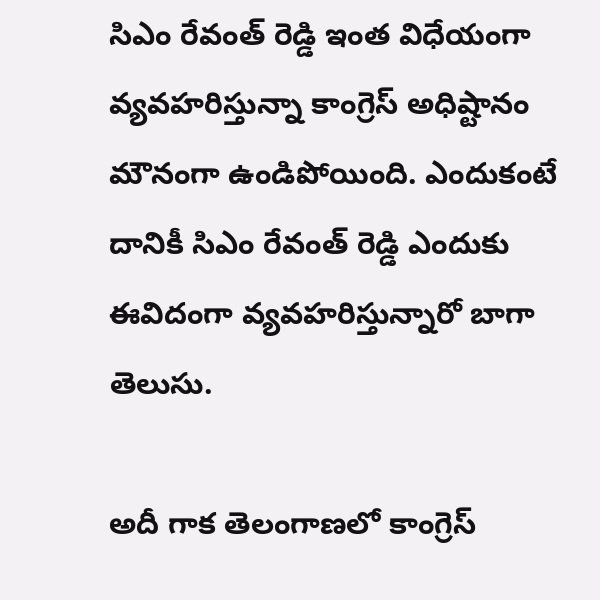సిఎం రేవంత్‌ రెడ్డి ఇంత విధేయంగా వ్యవహరిస్తున్నా కాంగ్రెస్‌ అధిష్టానం మౌనంగా ఉండిపోయింది. ఎందుకంటే దానికీ సిఎం రేవంత్‌ రెడ్డి ఎందుకు ఈవిదంగా వ్యవహరిస్తున్నారో బాగా తెలుసు.

అదీ గాక తెలంగాణలో కాంగ్రెస్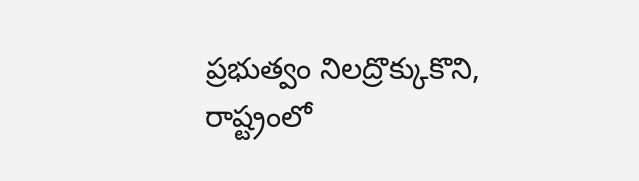ప్రభుత్వం నిలద్రొక్కుకొని, రాష్ట్రంలో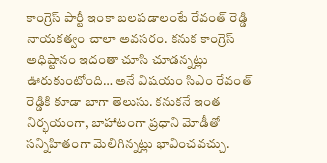కాంగ్రెస్‌ పార్టీ ఇంకా బలపడాలంటే రేవంత్‌ రెడ్డి నాయకత్వం చాలా అవసరం. కనుక కాంగ్రెస్‌ అధిష్టానం ఇదంతా చూసి చూడన్నట్లు ఊరుకుంటోంది… అనే విషయం సిఎం రేవంత్‌ రెడ్డికి కూడా బాగా తెలుసు. కనుకనే ఇంత నిర్భయంగా, బాహాటంగా ప్రధాని మోడీతో సన్నిహితంగా మెలిగిన్నట్లు భావించవచ్చు.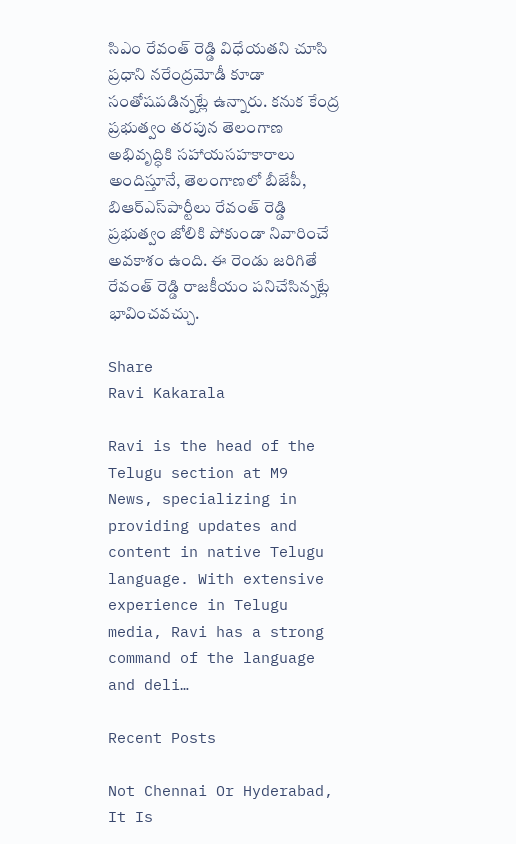సిఎం రేవంత్‌ రెడ్డి విధేయతని చూసి ప్రధాని నరేంద్రమోడీ కూడా సంతోషపడిన్నట్లే ఉన్నారు. కనుక కేంద్ర ప్రభుత్వం తరపున తెలంగాణ అభివృద్ధికి సహాయసహకారాలు అందిస్తూనే, తెలంగాణలో బీజేపీ, బిఆర్ఎస్‌పార్టీలు రేవంత్‌ రెడ్డి ప్రభుత్వం జోలికి పోకుండా నివారించే అవకాశం ఉంది. ఈ రెండు జరిగితే రేవంత్‌ రెడ్డి రాజకీయం పనిచేసిన్నట్లే భావించవచ్చు.

Share
Ravi Kakarala

Ravi is the head of the Telugu section at M9 News, specializing in providing updates and content in native Telugu language. With extensive experience in Telugu media, Ravi has a strong command of the language and deli…

Recent Posts

Not Chennai Or Hyderabad, It Is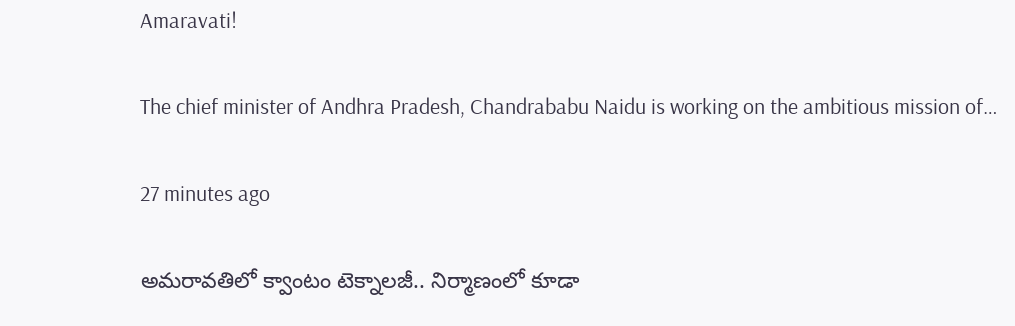Amaravati!

The chief minister of Andhra Pradesh, Chandrababu Naidu is working on the ambitious mission of…

27 minutes ago

అమరావతిలో క్వాంటం టెక్నాలజీ.. నిర్మాణంలో కూడా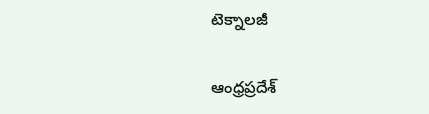టెక్నాలజీ

ఆంధ్రప్రదేశ్‌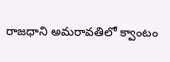రాజధాని అమరావతిలో క్వాంటం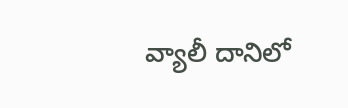వ్యాలీ దానిలో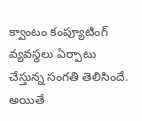క్వాంటం కంప్యూటింగ్ వ్యవస్థలు ఏర్పాటు చేస్తున్న సంగతి తెలిసిందే. అయితే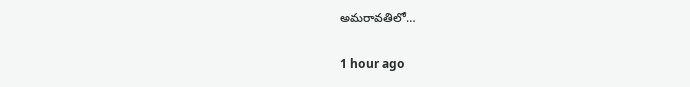అమరావతిలో…

1 hour ago